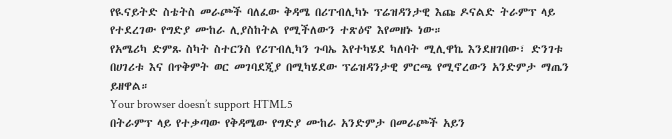የዪናይትድ ስቴትስ መራጮች ባለፈው ቅዳሜ በሪፐብሊካኑ ፕሬዝዳንታዊ እጩ ዶናልድ ትራምፕ ላይ የተደረገው የግድያ ሙከራ ሊያስከትል የሚችለውን ተጽዕኖ እየመዘኑ ነው።
የአሜሪካ ድምጹ ስካት ስተርንስ የሪፐብሊካን ጉባኤ እየተካሄደ ካለባት ሚሊዋኬ እንደዘገበው፣ ድንገቱ በሀገሪቱ እና በጥቅምት ወር መገባደጂያ በሚካሄደው ፕሬዝዳንታዊ ምርጫ የሚኖረውን አንድምታ ማጤን ይዘዋል።
Your browser doesn’t support HTML5
በትራምፕ ላይ የተቃጣው የቅዳሜው የግድያ ሙከራ አንድምታ በመራጮች አይን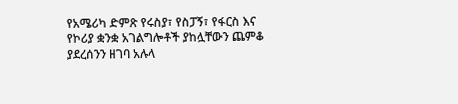የአሜሪካ ድምጽ የሩስያ፣ የስፓኝ፣ የፋርስ እና የኮሪያ ቋንቋ አገልግሎቶች ያከሏቸውን ጨምቆ ያደረሰንን ዘገባ አሉላ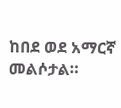ከበደ ወደ አማርኛ መልሶታል።